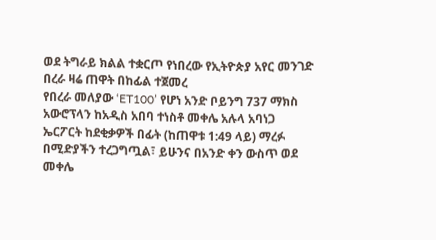ወደ ትግራይ ክልል ተቋርጦ የነበረው የኢትዮጵያ አየር መንገድ በረራ ዛሬ ጠዋት በከፊል ተጀመረ
የበረራ መለያው ‘ET100’ የሆነ አንድ ቦይንግ 737 ማክስ አውሮፕላን ከአዲስ አበባ ተነስቶ መቀሌ አሉላ አባነጋ ኤርፖርት ከደቂቃዎች በፊት (ከጠዋቱ 1:49 ላይ) ማረፉ በሚድያችን ተረጋግጧል፣ ይሁንና በአንድ ቀን ውስጥ ወደ መቀሌ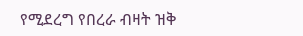የሚደረግ የበረራ ብዛት ዝቅ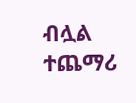ብሏል
ተጨማሪ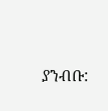ያንብቡ: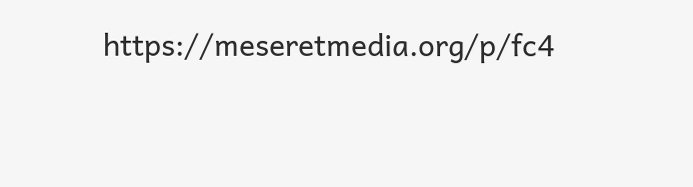https://meseretmedia.org/p/fc4